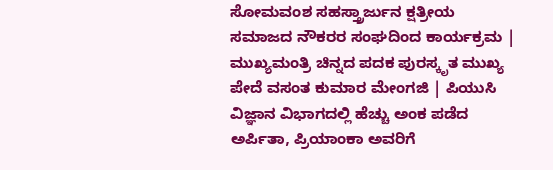ಸೋಮವಂಶ ಸಹಸ್ತ್ರಾರ್ಜುನ ಕ್ಷತ್ರೀಯ ಸಮಾಜದ ನೌಕರರ ಸಂಘದಿಂದ ಕಾರ್ಯಕ್ರಮ | ಮುಖ್ಯಮಂತ್ರಿ ಚಿನ್ನದ ಪದಕ ಪುರಸ್ಕೃತ ಮುಖ್ಯ ಪೇದೆ ವಸಂತ ಕುಮಾರ ಮೇಂಗಜಿ | ಪಿಯುಸಿ ವಿಜ್ಞಾನ ವಿಭಾಗದಲ್ಲಿ ಹೆಚ್ಚು ಅಂಕ ಪಡೆದ ಅರ್ಪಿತಾ, ಪ್ರಿಯಾಂಕಾ ಅವರಿಗೆ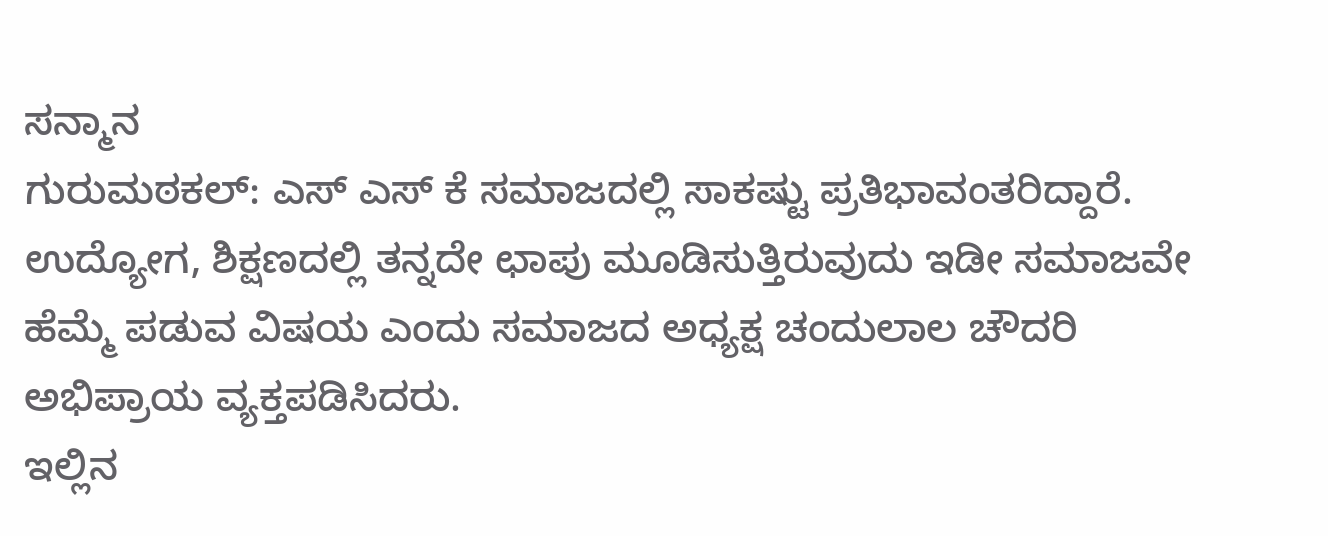ಸನ್ಮಾನ
ಗುರುಮಠಕಲ್: ಎಸ್ ಎಸ್ ಕೆ ಸಮಾಜದಲ್ಲಿ ಸಾಕಷ್ಟು ಪ್ರತಿಭಾವಂತರಿದ್ದಾರೆ. ಉದ್ಯೋಗ, ಶಿಕ್ಷಣದಲ್ಲಿ ತನ್ನದೇ ಛಾಪು ಮೂಡಿಸುತ್ತಿರುವುದು ಇಡೀ ಸಮಾಜವೇ ಹೆಮ್ಮೆ ಪಡುವ ವಿಷಯ ಎಂದು ಸಮಾಜದ ಅಧ್ಯಕ್ಷ ಚಂದುಲಾಲ ಚೌದರಿ ಅಭಿಪ್ರಾಯ ವ್ಯಕ್ತಪಡಿಸಿದರು.
ಇಲ್ಲಿನ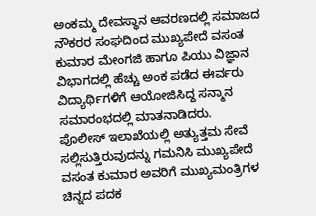ಅಂಕಮ್ಮ ದೇವಸ್ಥಾನ ಆವರಣದಲ್ಲಿ ಸಮಾಜದ ನೌಕರರ ಸಂಘದಿಂದ ಮುಖ್ಯಪೇದೆ ವಸಂತ ಕುಮಾರ ಮೇಂಗಜಿ ಹಾಗೂ ಪಿಯು ವಿಜ್ಞಾನ ವಿಭಾಗದಲ್ಲಿ ಹೆಚ್ಚು ಅಂಕ ಪಡೆದ ಈರ್ವರು ವಿದ್ಯಾರ್ಥಿಗಳಿಗೆ ಆಯೋಜಿಸಿದ್ದ ಸನ್ಮಾನ ಸಮಾರಂಭದಲ್ಲಿ ಮಾತನಾಡಿದರು.
ಪೊಲೀಸ್ ಇಲಾಖೆಯಲ್ಲಿ ಅತ್ಯುತ್ತಮ ಸೇವೆ ಸಲ್ಲಿಸುತ್ತಿರುವುದನ್ನು ಗಮನಿಸಿ ಮುಖ್ಯಪೇದೆ ವಸಂತ ಕುಮಾರ ಅವರಿಗೆ ಮುಖ್ಯಮಂತ್ರಿಗಳ ಚಿನ್ನದ ಪದಕ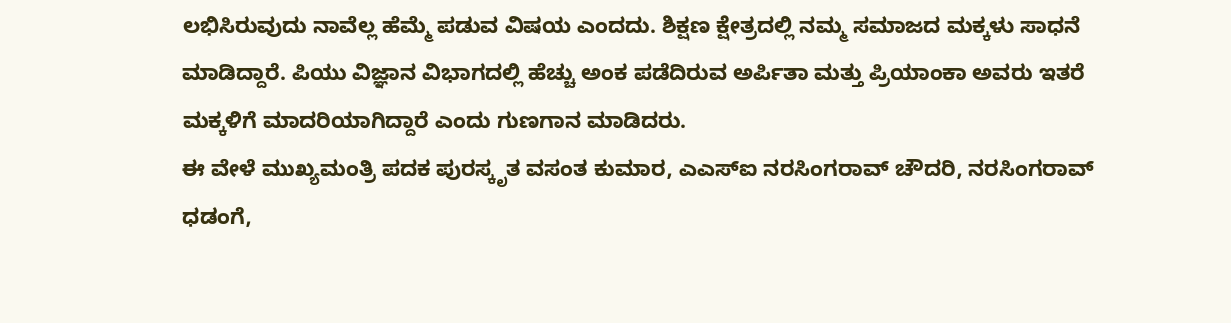ಲಭಿಸಿರುವುದು ನಾವೆಲ್ಲ ಹೆಮ್ಮೆ ಪಡುವ ವಿಷಯ ಎಂದದು. ಶಿಕ್ಷಣ ಕ್ಷೇತ್ರದಲ್ಲಿ ನಮ್ಮ ಸಮಾಜದ ಮಕ್ಕಳು ಸಾಧನೆ ಮಾಡಿದ್ದಾರೆ. ಪಿಯು ವಿಜ್ಞಾನ ವಿಭಾಗದಲ್ಲಿ ಹೆಚ್ಚು ಅಂಕ ಪಡೆದಿರುವ ಅರ್ಪಿತಾ ಮತ್ತು ಪ್ರಿಯಾಂಕಾ ಅವರು ಇತರೆ ಮಕ್ಕಳಿಗೆ ಮಾದರಿಯಾಗಿದ್ದಾರೆ ಎಂದು ಗುಣಗಾನ ಮಾಡಿದರು.
ಈ ವೇಳೆ ಮುಖ್ಯಮಂತ್ರಿ ಪದಕ ಪುರಸ್ಕೃತ ವಸಂತ ಕುಮಾರ, ಎಎಸ್ಐ ನರಸಿಂಗರಾವ್ ಚೌದರಿ, ನರಸಿಂಗರಾವ್ ಧಡಂಗೆ,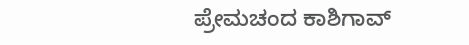ಪ್ರೇಮಚಂದ ಕಾಶಿಗಾವ್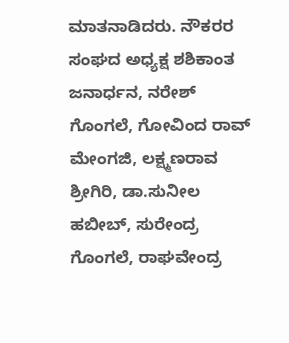ಮಾತನಾಡಿದರು. ನೌಕರರ ಸಂಘದ ಅಧ್ಯಕ್ಷ ಶಶಿಕಾಂತ ಜನಾರ್ಧನ, ನರೇಶ್ ಗೊಂಗಲೆ, ಗೋವಿಂದ ರಾವ್ ಮೇಂಗಜಿ, ಲಕ್ಷ್ಮಣರಾವ ಶ್ರೀಗಿರಿ, ಡಾ.ಸುನೀಲ ಹಬೀಬ್, ಸುರೇಂದ್ರ ಗೊಂಗಲೆ, ರಾಘವೇಂದ್ರ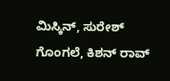ಮಿಸ್ಕಿನ್, ಸುರೇಶ್ ಗೊಂಗಲೆ, ಕಿಶನ್ ರಾವ್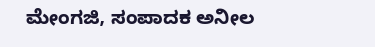ಮೇಂಗಜಿ, ಸಂಪಾದಕ ಅನೀಲ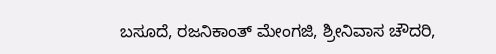ಬಸೂದೆ, ರಜನಿಕಾಂತ್ ಮೇಂಗಜಿ, ಶ್ರೀನಿವಾಸ ಚೌದರಿ,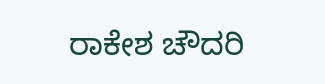ರಾಕೇಶ ಚೌದರಿ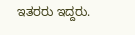ಇತರರು ಇದ್ದರು.